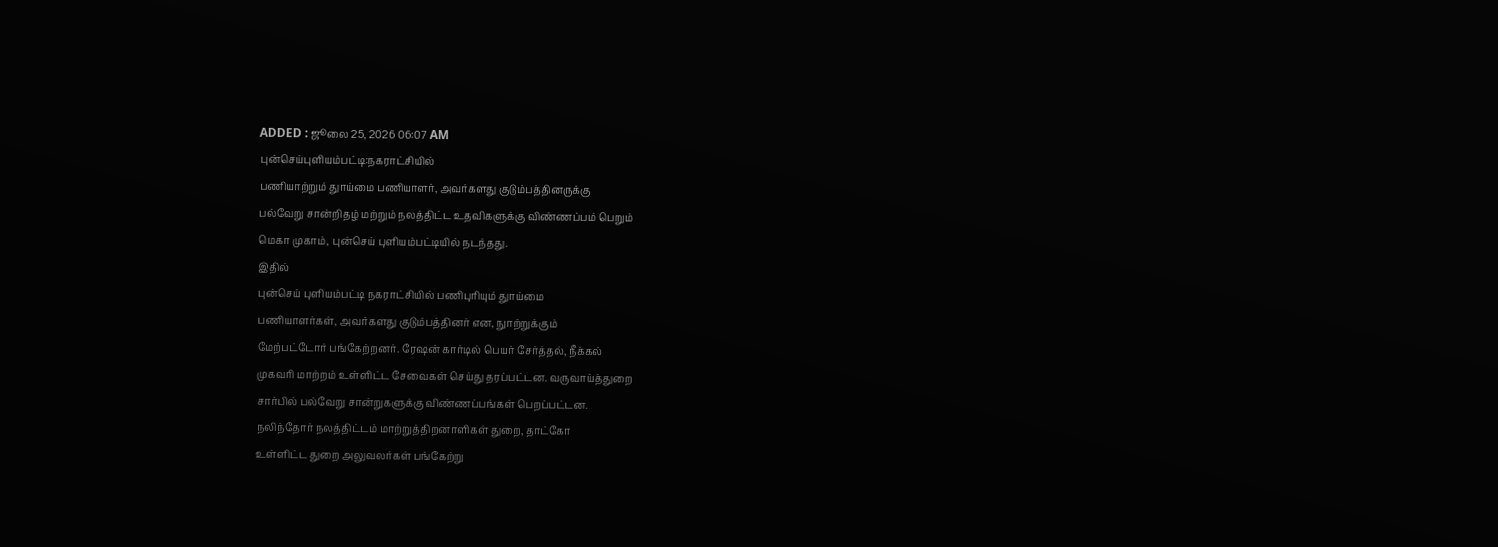ADDED : ஜூலை 25, 2026 06:07 AM
புன்செய்புளியம்பட்டி:நகராட்சியில்
பணியாற்றும் துாய்மை பணியாளர், அவர்களது குடும்பத்தினருக்கு
பல்வேறு சான்றிதழ் மற்றும் நலத்திட்ட உதவிகளுக்கு விண்ணப்பம் பெறும்
மெகா முகாம், புன்செய் புளியம்பட்டியில் நடந்தது.
இதில்
புன்செய் புளியம்பட்டி நகராட்சியில் பணிபுரியும் துாய்மை
பணியாளர்கள், அவர்களது குடும்பத்தினர் என, நுாற்றுக்கும்
மேற்பட்டோர் பங்கேற்றனர். ரேஷன் கார்டில் பெயர் சேர்த்தல், நீக்கல்
முகவரி மாற்றம் உள்ளிட்ட சேவைகள் செய்து தரப்பட்டன. வருவாய்த்துறை
சார்பில் பல்வேறு சான்றுகளுக்கு விண்ணப்பங்கள் பெறப்பட்டன.
நலிந்தோர் நலத்திட்டம் மாற்றுத்திறனாளிகள் துறை, தாட்கோ
உள்ளிட்ட துறை அலுவலர்கள் பங்கேற்று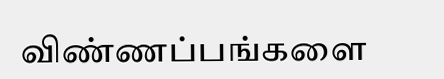விண்ணப்பங்களை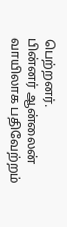பெற்றனர்.
பின்னர் ஆன்லைன் வாயிலாக பதிவேற்றம்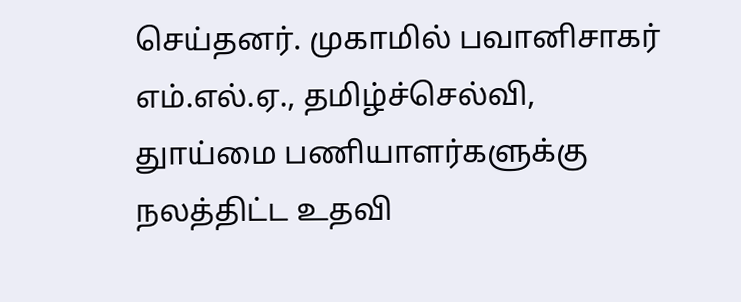செய்தனர். முகாமில் பவானிசாகர்
எம்.எல்.ஏ., தமிழ்ச்செல்வி, துாய்மை பணியாளர்களுக்கு நலத்திட்ட உதவி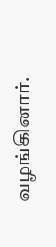வழங்கினார்.